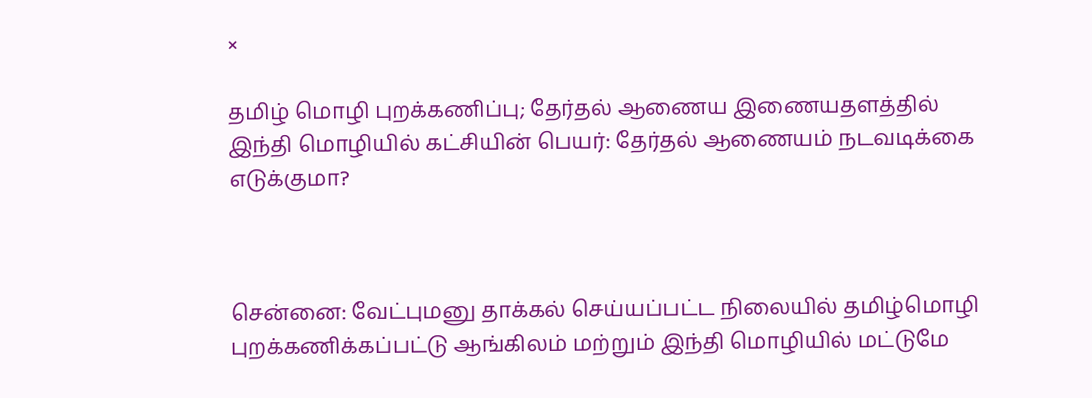×

தமிழ் மொழி புறக்கணிப்பு; தேர்தல் ஆணைய இணையதளத்தில் இந்தி மொழியில் கட்சியின் பெயர்: தேர்தல் ஆணையம் நடவடிக்கை எடுக்குமா?



சென்னை: வேட்புமனு தாக்கல் செய்யப்பட்ட நிலையில் தமிழ்மொழி புறக்கணிக்கப்பட்டு ஆங்கிலம் மற்றும் இந்தி மொழியில் மட்டுமே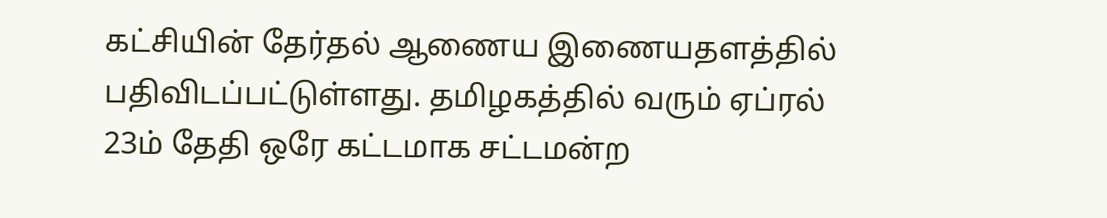கட்சியின் தேர்தல் ஆணைய இணையதளத்தில் பதிவிடப்பட்டுள்ளது. தமிழகத்தில் வரும் ஏப்ரல் 23ம் தேதி ஒரே கட்டமாக சட்டமன்ற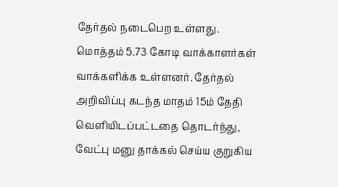தேர்தல் நடைபெற உள்ளது. மொத்தம் 5.73 கோடி வாக்காளர்கள் வாக்களிக்க உள்ளனர். தேர்தல் அறிவிப்பு கடந்த மாதம் 15ம் தேதி வெளியிடப்பட்டதை தொடர்ந்து, வேட்பு மனு தாக்கல் செய்ய குறுகிய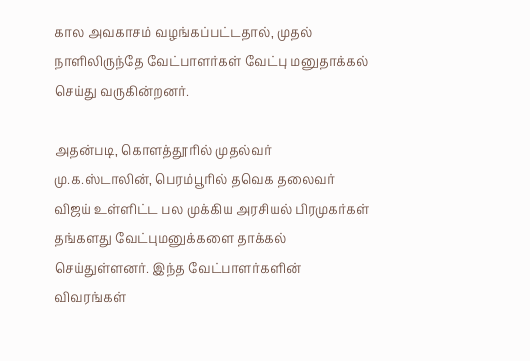கால அவகாசம் வழங்கப்பட்டதால், முதல் நாளிலிருந்தே வேட்பாளர்கள் வேட்பு மனுதாக்கல் செய்து வருகின்றனர்.

அதன்படி, கொளத்தூரில் முதல்வர் மு.க.ஸ்டாலின், பெரம்பூரில் தவெக தலைவர் விஜய் உள்ளிட்ட பல முக்கிய அரசியல் பிரமுகர்கள் தங்களது வேட்புமனுக்களை தாக்கல் செய்துள்ளனர். இந்த வேட்பாளர்களின் விவரங்கள்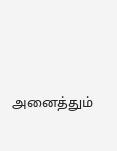அனைத்தும்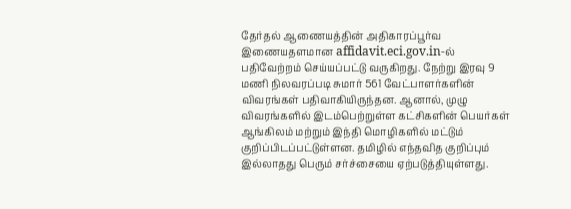தேர்தல் ஆணையத்தின் அதிகாரப்பூர்வ இணையதளமான affidavit.eci.gov.in-ல் பதிவேற்றம் செய்யப்பட்டு வருகிறது. நேற்று இரவு 9 மணி நிலவரப்படி சுமார் 561 வேட்பாளர்களின் விவரங்கள் பதிவாகியிருந்தன. ஆனால், முழு விவரங்களில் இடம்பெற்றுள்ள கட்சிகளின் பெயர்கள் ஆங்கிலம் மற்றும் இந்தி மொழிகளில் மட்டும் குறிப்பிடப்பட்டுள்ளன. தமிழில் எந்தவித குறிப்பும் இல்லாதது பெரும் சர்ச்சையை ஏற்படுத்தியுள்ளது.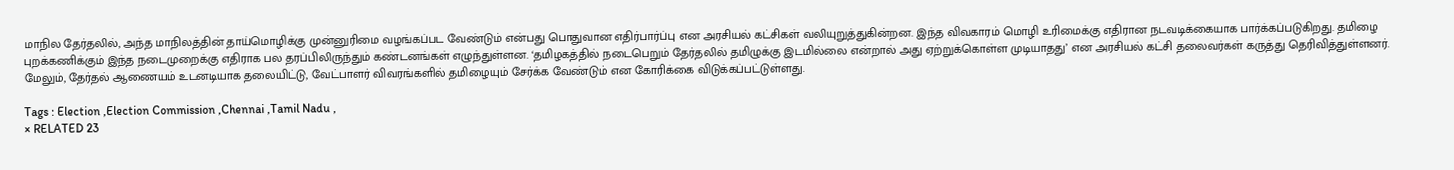மாநில தேர்தலில், அந்த மாநிலத்தின் தாய்மொழிக்கு முன்னுரிமை வழங்கப்பட வேண்டும் என்பது பொதுவான எதிர்பார்ப்பு என அரசியல் கட்சிகள் வலியுறுத்துகின்றன. இந்த விவகாரம் மொழி உரிமைக்கு எதிரான நடவடிக்கையாக பார்க்கப்படுகிறது. தமிழை புறக்கணிக்கும் இந்த நடைமுறைக்கு எதிராக பல தரப்பிலிருந்தும் கண்டனங்கள் எழுந்துள்ளன. ‘தமிழகத்தில் நடைபெறும் தேர்தலில் தமிழுக்கு இடமில்லை என்றால் அது ஏற்றுக்கொள்ள முடியாதது’ என அரசியல் கட்சி தலைவர்கள் கருத்து தெரிவித்துள்ளனர். மேலும், தேர்தல் ஆணையம் உடனடியாக தலையிட்டு, வேட்பாளர் விவரங்களில் தமிழையும் சேர்க்க வேண்டும் என கோரிக்கை விடுக்கப்பட்டுள்ளது.

Tags : Election ,Election Commission ,Chennai ,Tamil Nadu ,
× RELATED 23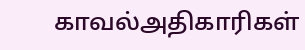காவல்அதிகாரிகள்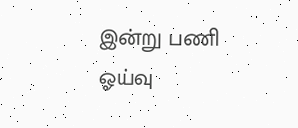இன்று பணி ஓய்வு